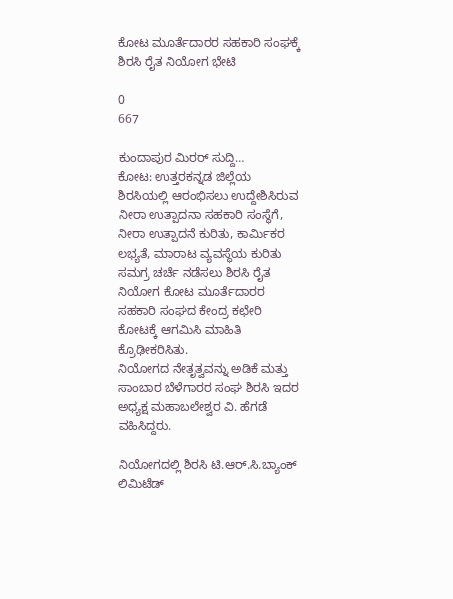ಕೋಟ ಮೂರ್ತೆದಾರರ ಸಹಕಾರಿ ಸಂಘಕ್ಕೆ ಶಿರಸಿ ರೈತ ನಿಯೋಗ ಭೇಟಿ

0
667

ಕುಂದಾಪುರ ಮಿರರ್ ಸುದ್ದಿ…
ಕೋಟ: ಉತ್ತರಕನ್ನಡ ಜಿಲ್ಲೆಯ ಶಿರಸಿಯಲ್ಲಿ ಆರಂಭಿಸಲು ಉದ್ದೇಶಿಸಿರುವ ನೀರಾ ಉತ್ಪಾದನಾ ಸಹಕಾರಿ ಸಂಸ್ಥೆಗೆ, ನೀರಾ ಉತ್ಪಾದನೆ ಕುರಿತು, ಕಾರ್ಮಿಕರ ಲಭ್ಯತೆ, ಮಾರಾಟ ವ್ಯವಸ್ಥೆಯ ಕುರಿತು ಸಮಗ್ರ ಚರ್ಚೆ ನಡೆಸಲು ಶಿರಸಿ ರೈತ ನಿಯೋಗ ಕೋಟ ಮೂರ್ತೆದಾರರ ಸಹಕಾರಿ ಸಂಘದ ಕೇಂದ್ರ ಕಛೇರಿ ಕೋಟಕ್ಕೆ ಆಗಮಿಸಿ ಮಾಹಿತಿ ಕ್ರೊಢೀಕರಿಸಿತು.
ನಿಯೋಗದ ನೇತೃತ್ವವನ್ನು ಅಡಿಕೆ ಮತ್ತು ಸಾಂಬಾರ ಬೆಳೆಗಾರರ ಸಂಘ ಶಿರಸಿ ಇದರ ಅಧ್ಯಕ್ಷ ಮಹಾಬಲೇಶ್ವರ ವಿ. ಹೆಗಡೆ ವಹಿಸಿದ್ದರು.

ನಿಯೋಗದಲ್ಲಿ ಶಿರಸಿ ಟಿ.ಆರ್.ಸಿ.ಬ್ಯಾಂಕ್ ಲಿಮಿಟೆಡ್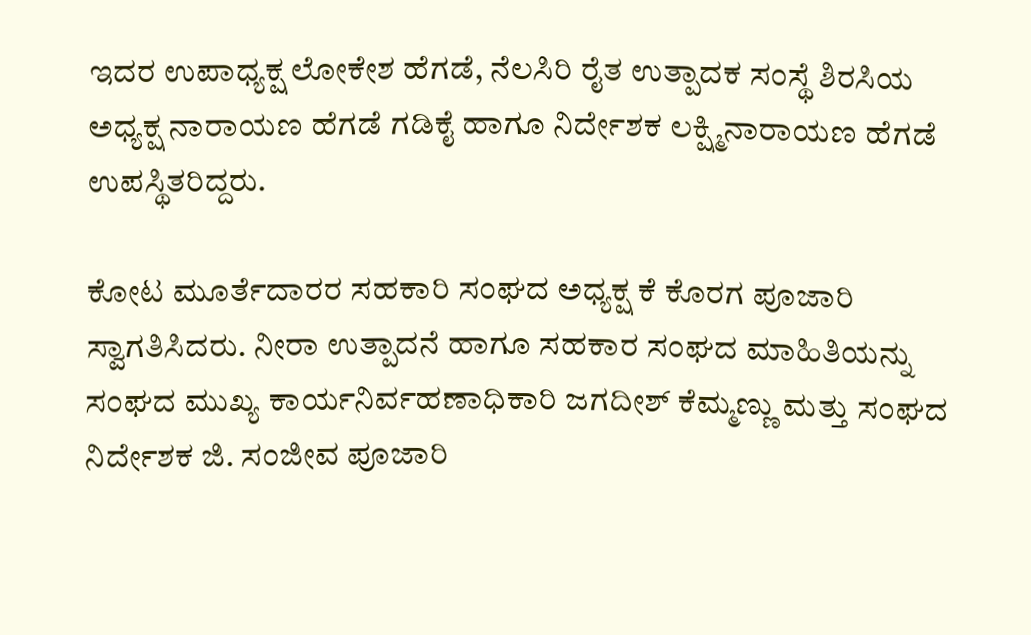ಇದರ ಉಪಾಧ್ಯಕ್ಷ ಲೋಕೇಶ ಹೆಗಡೆ, ನೆಲಸಿರಿ ರೈತ ಉತ್ಪಾದಕ ಸಂಸ್ಥೆ ಶಿರಸಿಯ ಅಧ್ಯಕ್ಷ ನಾರಾಯಣ ಹೆಗಡೆ ಗಡಿಕೈ ಹಾಗೂ ನಿರ್ದೇಶಕ ಲಕ್ಷ್ಮಿನಾರಾಯಣ ಹೆಗಡೆ ಉಪಸ್ಥಿತರಿದ್ದರು.

ಕೋಟ ಮೂರ್ತೆದಾರರ ಸಹಕಾರಿ ಸಂಘದ ಅಧ್ಯಕ್ಷ ಕೆ ಕೊರಗ ಪೂಜಾರಿ ಸ್ವಾಗತಿಸಿದರು. ನೀರಾ ಉತ್ಪಾದನೆ ಹಾಗೂ ಸಹಕಾರ ಸಂಘದ ಮಾಹಿತಿಯನ್ನು ಸಂಘದ ಮುಖ್ಯ ಕಾರ್ಯನಿರ್ವಹಣಾಧಿಕಾರಿ ಜಗದೀಶ್ ಕೆಮ್ಮಣ್ಣು ಮತ್ತು ಸಂಘದ ನಿರ್ದೇಶಕ ಜಿ. ಸಂಜೀವ ಪೂಜಾರಿ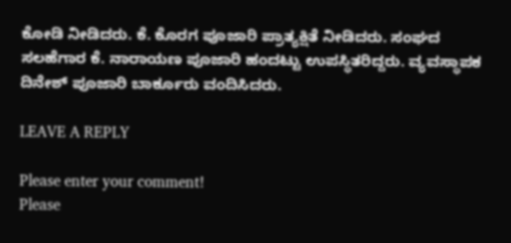ಕೋಡಿ ನೀಡಿದರು. ಕೆ. ಕೊರಗ ಪೂಜಾರಿ ಪ್ರಾತ್ಯಕ್ಷಿತೆ ನೀಡಿದರು. ಸಂಘದ ಸಲಹೆಗಾರ ಕೆ. ನಾರಾಯಣ ಪೂಜಾರಿ ಹಂದಟ್ಟು ಉಪಸ್ಥಿತರಿದ್ದರು. ವ್ಯವಸ್ಥಾಪಕ ದಿನೇಶ್ ಪೂಜಾರಿ ಬಾರ್ಕೂರು ವಂದಿಸಿದರು.

LEAVE A REPLY

Please enter your comment!
Please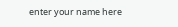enter your name here